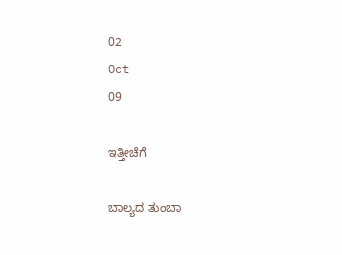02
Oct
09

ಇತ್ತೀಚೆಗೆ

ಬಾಲ್ಯದ ತುಂಬಾ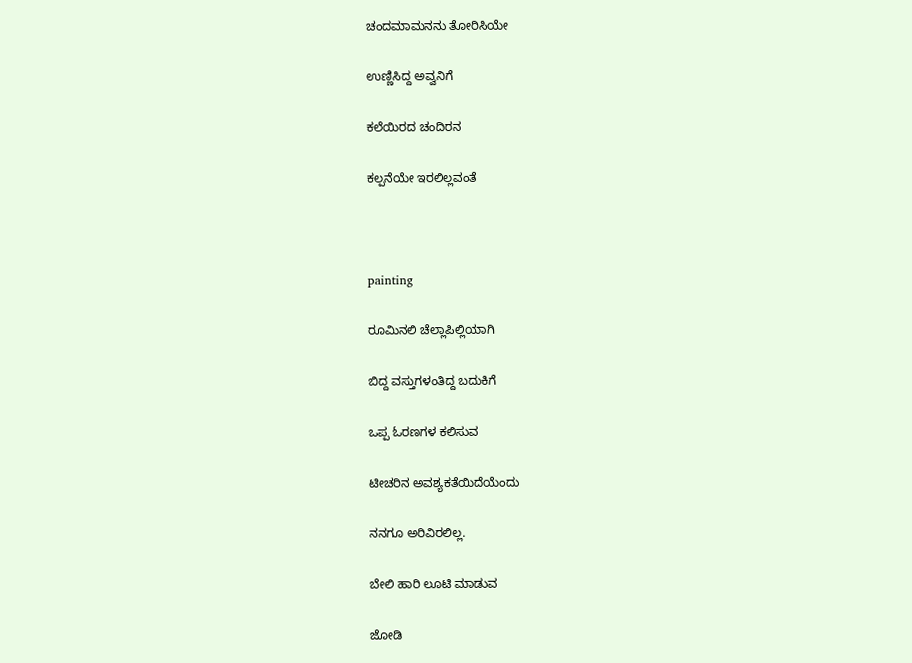ಚಂದಮಾಮನನು ತೋರಿಸಿಯೇ

ಉಣ್ಣಿಸಿದ್ದ ಅವ್ವನಿಗೆ

ಕಲೆಯಿರದ ಚಂದಿರನ

ಕಲ್ಪನೆಯೇ ಇರಲಿಲ್ಲವಂತೆ



painting

ರೂಮಿನಲಿ ಚೆಲ್ಲಾಪಿಲ್ಲಿಯಾಗಿ

ಬಿದ್ದ ವಸ್ತುಗಳಂತಿದ್ದ ಬದುಕಿಗೆ

ಒಪ್ಪ ಓರಣಗಳ ಕಲಿಸುವ

ಟೀಚರಿನ ಅವಶ್ಯಕತೆಯಿದೆಯೆಂದು

ನನಗೂ ಅರಿವಿರಲಿಲ್ಲ.

ಬೇಲಿ ಹಾರಿ ಲೂಟಿ ಮಾಡುವ

ಜೋಡಿ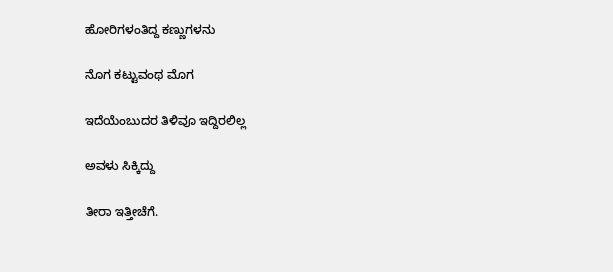ಹೋರಿಗಳಂತಿದ್ದ ಕಣ್ಣುಗಳನು

ನೊಗ ಕಟ್ಟುವಂಥ ಮೊಗ

ಇದೆಯೆಂಬುದರ ತಿಳಿವೂ ಇದ್ದಿರಲಿಲ್ಲ

ಅವಳು ಸಿಕ್ಕಿದ್ದು

ತೀರಾ ಇತ್ತೀಚೆಗೆ.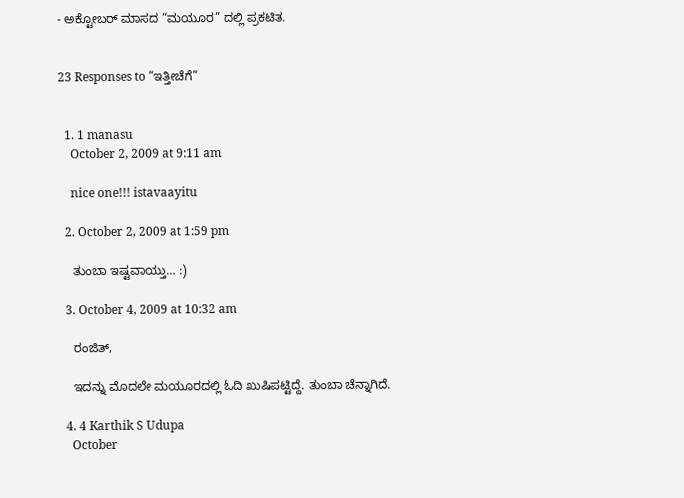- ಅಕ್ಟೋಬರ್ ಮಾಸದ “ಮಯೂರ” ದಲ್ಲಿ ಪ್ರಕಟಿತ.


23 Responses to “ಇತ್ತೀಚೆಗೆ”


  1. 1 manasu
    October 2, 2009 at 9:11 am

    nice one!!! istavaayitu

  2. October 2, 2009 at 1:59 pm

    ತುಂಬಾ ಇಷ್ಟವಾಯ್ತು… :)

  3. October 4, 2009 at 10:32 am

    ರಂಜಿತ್,

    ಇದನ್ನು ಮೊದಲೇ ಮಯೂರದಲ್ಲಿ ಓದಿ ಖುಷಿಪಟ್ಟಿದ್ದೆ. ತುಂಬಾ ಚೆನ್ನಾಗಿದೆ.

  4. 4 Karthik S Udupa
    October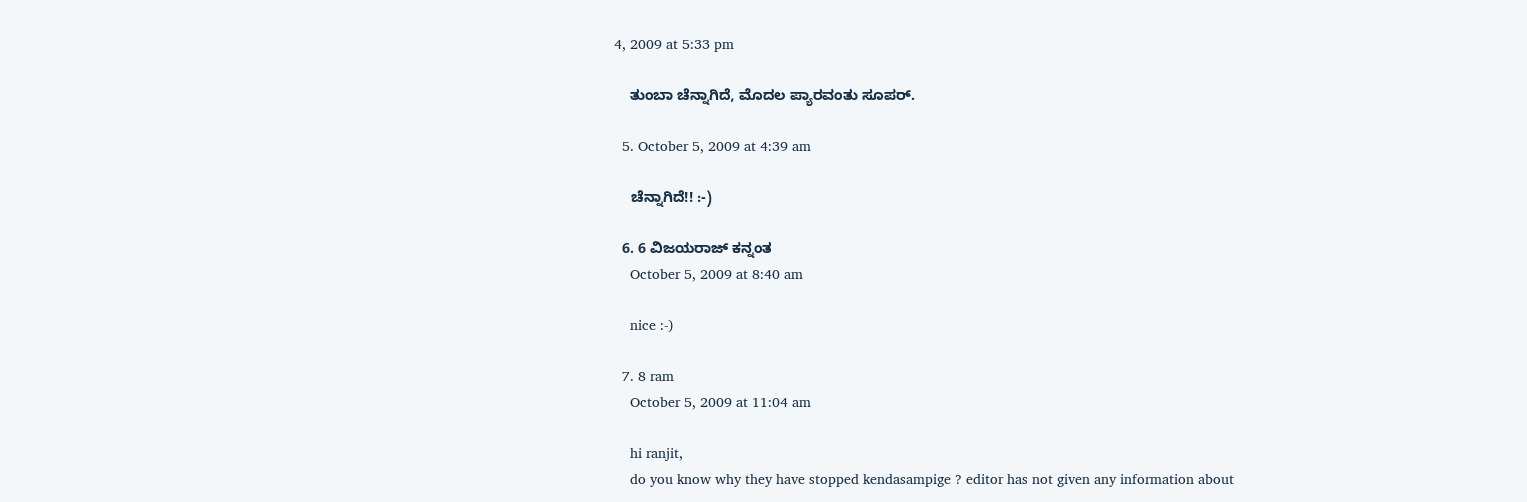4, 2009 at 5:33 pm

    ತುಂಬಾ ಚೆನ್ನಾಗಿದೆ, ಮೊದಲ ಪ್ಯಾರವಂತು ಸೂಪರ್.

  5. October 5, 2009 at 4:39 am

    ಚೆನ್ನಾಗಿದೆ!! :-)

  6. 6 ವಿಜಯರಾಜ್ ಕನ್ನಂತ
    October 5, 2009 at 8:40 am

    nice :-)

  7. 8 ram
    October 5, 2009 at 11:04 am

    hi ranjit,
    do you know why they have stopped kendasampige ? editor has not given any information about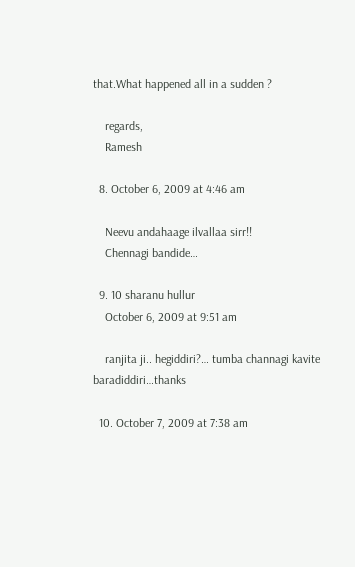that.What happened all in a sudden ?

    regards,
    Ramesh

  8. October 6, 2009 at 4:46 am

    Neevu andahaage ilvallaa sirr!!
    Chennagi bandide…

  9. 10 sharanu hullur
    October 6, 2009 at 9:51 am

    ranjita ji.. hegiddiri?… tumba channagi kavite baradiddiri…thanks

  10. October 7, 2009 at 7:38 am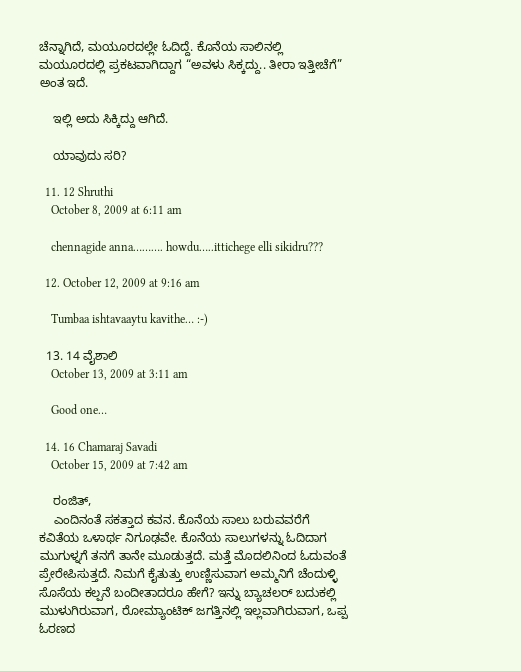ಚೆನ್ನಾಗಿದೆ, ಮಯೂರದಲ್ಲೇ ಓದಿದ್ದೆ. ಕೊನೆಯ ಸಾಲಿನಲ್ಲಿ ಮಯೂರದಲ್ಲಿ ಪ್ರಕಟವಾಗಿದ್ದಾಗ “ಅವಳು ಸಿಕ್ಕದ್ದು.. ತೀರಾ ಇತ್ತೀಚೆಗೆ” ಅಂತ ಇದೆ.

    ಇಲ್ಲಿ ಅದು ಸಿಕ್ಕಿದ್ದು ಆಗಿದೆ.

    ಯಾವುದು ಸರಿ?

  11. 12 Shruthi
    October 8, 2009 at 6:11 am

    chennagide anna………. howdu…..ittichege elli sikidru???

  12. October 12, 2009 at 9:16 am

    Tumbaa ishtavaaytu kavithe… :-)

  13. 14 ವೈಶಾಲಿ
    October 13, 2009 at 3:11 am

    Good one…

  14. 16 Chamaraj Savadi
    October 15, 2009 at 7:42 am

    ರಂಜಿತ್‌,
    ಎಂದಿನಂತೆ ಸಕತ್ತಾದ ಕವನ. ಕೊನೆಯ ಸಾಲು ಬರುವವರೆಗೆ ಕವಿತೆಯ ಒಳಾರ್ಥ ನಿಗೂಢವೇ. ಕೊನೆಯ ಸಾಲುಗಳನ್ನು ಓದಿದಾಗ ಮುಗುಳ್ನಗೆ ತನಗೆ ತಾನೇ ಮೂಡುತ್ತದೆ. ಮತ್ತೆ ಮೊದಲಿನಿಂದ ಓದುವಂತೆ ಪ್ರೇರೇಪಿಸುತ್ತದೆ. ನಿಮಗೆ ಕೈತುತ್ತು ಉಣ್ಣಿಸುವಾಗ ಅಮ್ಮನಿಗೆ ಚೆಂದುಳ್ಳಿ ಸೊಸೆಯ ಕಲ್ಪನೆ ಬಂದೀತಾದರೂ ಹೇಗೆ? ಇನ್ನು ಬ್ಯಾಚಲರ್‌ ಬದುಕಲ್ಲಿ ಮುಳುಗಿರುವಾಗ, ರೋಮ್ಯಾಂಟಿಕ್‌ ಜಗತ್ತಿನಲ್ಲಿ ಇಲ್ಲವಾಗಿರುವಾಗ, ಒಪ್ಪ ಓರಣದ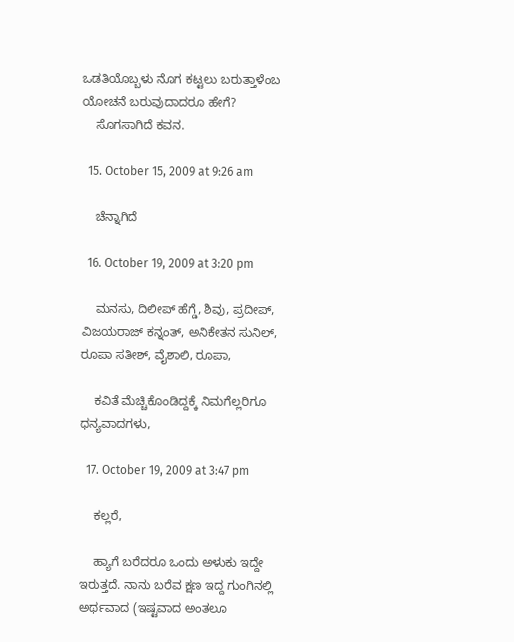ಒಡತಿಯೊಬ್ಬಳು ನೊಗ ಕಟ್ಟಲು ಬರುತ್ತಾಳೆಂಬ ಯೋಚನೆ ಬರುವುದಾದರೂ ಹೇಗೆ?
    ಸೊಗಸಾಗಿದೆ ಕವನ.

  15. October 15, 2009 at 9:26 am

    ಚೆನ್ನಾಗಿದೆ

  16. October 19, 2009 at 3:20 pm

    ಮನಸು, ದಿಲೀಪ್ ಹೆಗ್ಡೆ, ಶಿವು, ಪ್ರದೀಪ್, ವಿಜಯರಾಜ್ ಕನ್ನಂತ್, ಅನಿಕೇತನ ಸುನಿಲ್, ರೂಪಾ ಸತೀಶ್, ವೈಶಾಲಿ, ರೂಪಾ,

    ಕವಿತೆ ಮೆಚ್ಚಿಕೊಂಡಿದ್ದಕ್ಕೆ ನಿಮಗೆಲ್ಲರಿಗೂ ಧನ್ಯವಾದಗಳು,

  17. October 19, 2009 at 3:47 pm

    ಕಲ್ಲರೆ,

    ಹ್ಯಾಗೆ ಬರೆದರೂ ಒಂದು ಅಳುಕು ಇದ್ದೇ ಇರುತ್ತದೆ. ನಾನು ಬರೆವ ಕ್ಷಣ ಇದ್ದ ಗುಂಗಿನಲ್ಲಿ ಅರ್ಥವಾದ (ಇಷ್ಟವಾದ ಅಂತಲೂ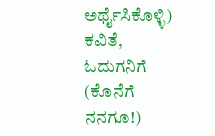ಅರ್ಥೈಸಿಕೊಳ್ಳಿ) ಕವಿತೆ, ಓದುಗನಿಗೆ (ಕೊನೆಗೆ ನನಗೂ!)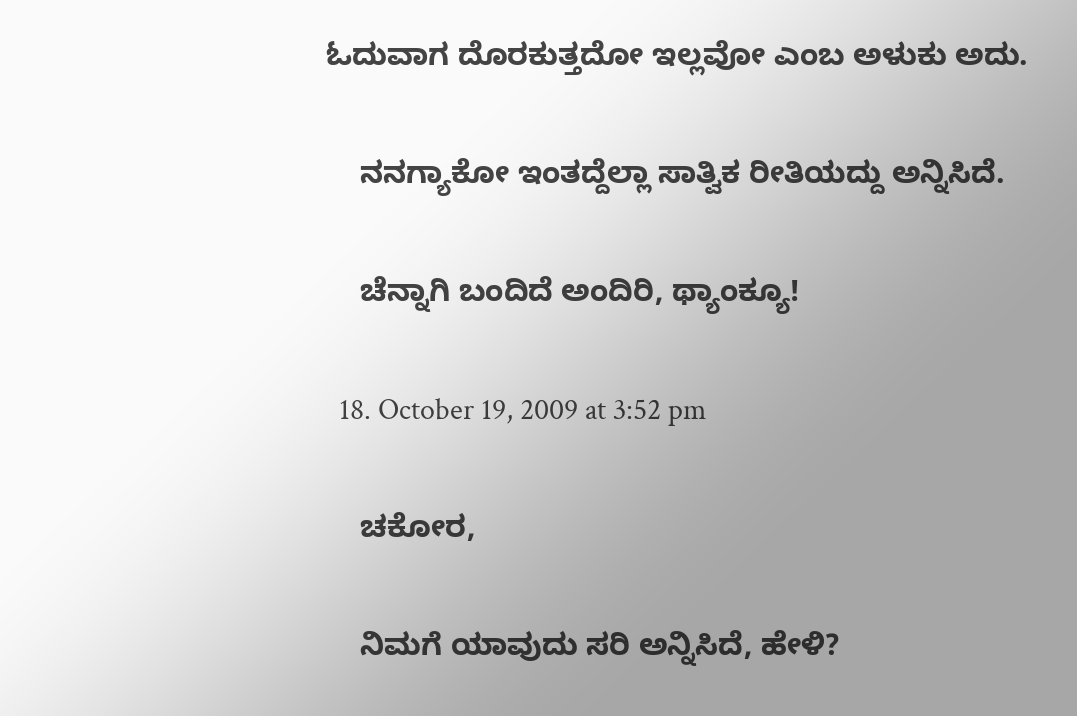ಓದುವಾಗ ದೊರಕುತ್ತದೋ ಇಲ್ಲವೋ ಎಂಬ ಅಳುಕು ಅದು.

    ನನಗ್ಯಾಕೋ ಇಂತದ್ದೆಲ್ಲಾ ಸಾತ್ವಿಕ ರೀತಿಯದ್ದು ಅನ್ನಿಸಿದೆ.

    ಚೆನ್ನಾಗಿ ಬಂದಿದೆ ಅಂದಿರಿ, ಥ್ಯಾಂಕ್ಯೂ!

  18. October 19, 2009 at 3:52 pm

    ಚಕೋರ,

    ನಿಮಗೆ ಯಾವುದು ಸರಿ ಅನ್ನಿಸಿದೆ, ಹೇಳಿ?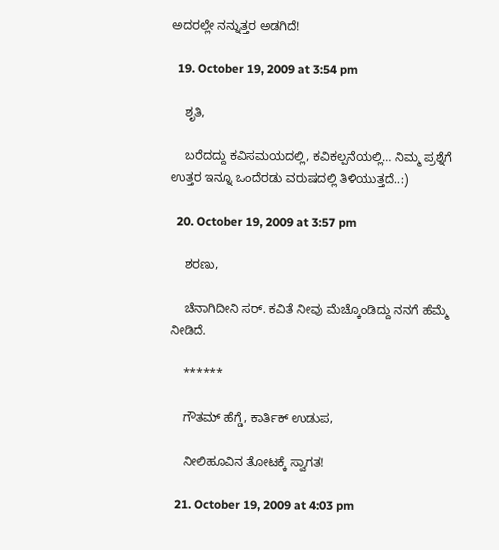ಅದರಲ್ಲೇ ನನ್ನುತ್ತರ ಅಡಗಿದೆ!

  19. October 19, 2009 at 3:54 pm

    ಶೃತಿ,

    ಬರೆದದ್ದು ಕವಿಸಮಯದಲ್ಲಿ, ಕವಿಕಲ್ಪನೆಯಲ್ಲಿ… ನಿಮ್ಮ ಪ್ರಶ್ನೆಗೆ ಉತ್ತರ ಇನ್ನೂ ಒಂದೆರಡು ವರುಷದಲ್ಲಿ ತಿಳಿಯುತ್ತದೆ..:)

  20. October 19, 2009 at 3:57 pm

    ಶರಣು,

    ಚೆನಾಗಿದೀನಿ ಸರ್. ಕವಿತೆ ನೀವು ಮೆಚ್ಕೊಂಡಿದ್ದು ನನಗೆ ಹೆಮ್ಮೆ ನೀಡಿದೆ.

    ******

    ಗೌತಮ್ ಹೆಗ್ಡೆ, ಕಾರ್ತಿಕ್ ಉಡುಪ,

    ನೀಲಿಹೂವಿನ ತೋಟಕ್ಕೆ ಸ್ವಾಗತ!

  21. October 19, 2009 at 4:03 pm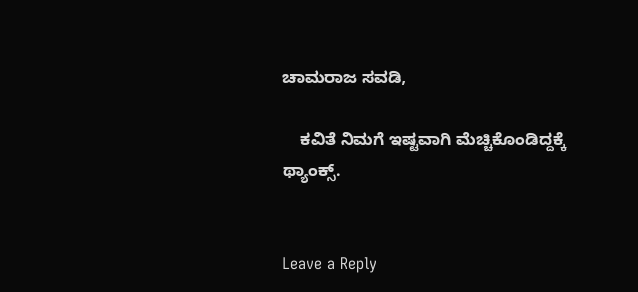ಚಾಮರಾಜ ಸವಡಿ,

    ಕವಿತೆ ನಿಮಗೆ ಇಷ್ಟವಾಗಿ ಮೆಚ್ಚಿಕೊಂಡಿದ್ದಕ್ಕೆ ಥ್ಯಾಂಕ್ಸ್.


Leave a Reply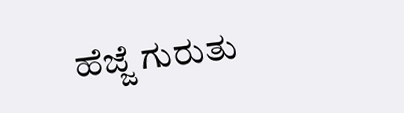ಹೆಜ್ಜೆ ಗುರುತು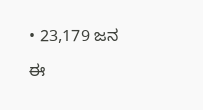• 23,179 ಜನ

ಈ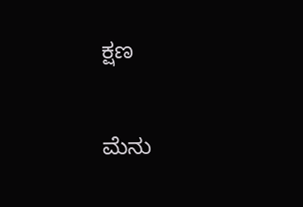ಕ್ಷಣ

ಮೆನು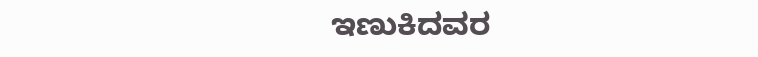ಇಣುಕಿದವರ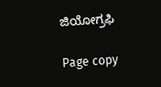ಜಿಯೋಗ್ರಫಿ

Page copy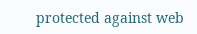protected against web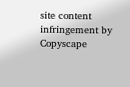site content infringement by Copyscape